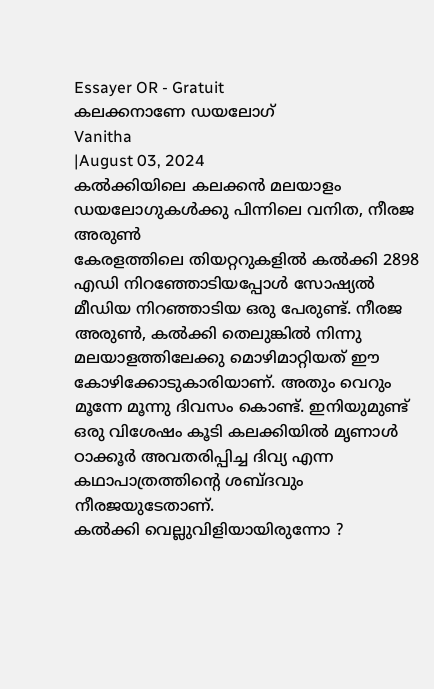Essayer OR - Gratuit
കലക്കനാണേ ഡയലോഗ്
Vanitha
|August 03, 2024
കൽക്കിയിലെ കലക്കൻ മലയാളം ഡയലോഗുകൾക്കു പിന്നിലെ വനിത, നീരജ അരുൺ
കേരളത്തിലെ തിയറ്ററുകളിൽ കൽക്കി 2898 എഡി നിറഞ്ഞോടിയപ്പോൾ സോഷ്യൽ മീഡിയ നിറഞ്ഞാടിയ ഒരു പേരുണ്ട്. നീരജ അരുൺ, കൽക്കി തെലുങ്കിൽ നിന്നു മലയാളത്തിലേക്കു മൊഴിമാറ്റിയത് ഈ കോഴിക്കോടുകാരിയാണ്. അതും വെറും മൂന്നേ മൂന്നു ദിവസം കൊണ്ട്. ഇനിയുമുണ്ട് ഒരു വിശേഷം കൂടി കലക്കിയിൽ മൃണാൾ ഠാക്കൂർ അവതരിപ്പിച്ച ദിവ്യ എന്ന കഥാപാത്രത്തിന്റെ ശബ്ദവും നീരജയുടേതാണ്.
കൽക്കി വെല്ലുവിളിയായിരുന്നോ ?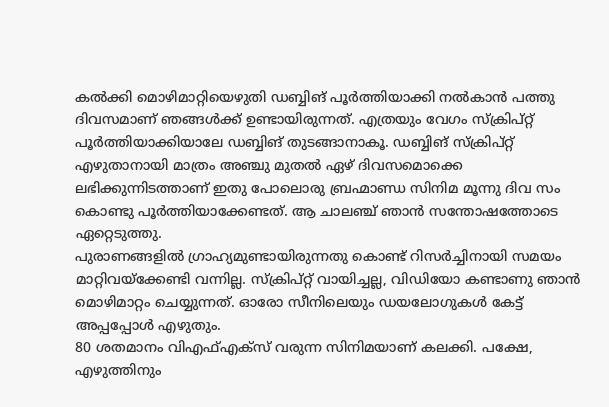കൽക്കി മൊഴിമാറ്റിയെഴുതി ഡബ്ബിങ് പൂർത്തിയാക്കി നൽകാൻ പത്തു ദിവസമാണ് ഞങ്ങൾക്ക് ഉണ്ടായിരുന്നത്. എത്രയും വേഗം സ്ക്രിപ്റ്റ് പൂർത്തിയാക്കിയാലേ ഡബ്ബിങ് തുടങ്ങാനാകൂ. ഡബ്ബിങ് സ്ക്രിപ്റ്റ് എഴുതാനായി മാത്രം അഞ്ചു മുതൽ ഏഴ് ദിവസമൊക്കെ ലഭിക്കുന്നിടത്താണ് ഇതു പോലൊരു ബ്രഹ്മാണ്ഡ സിനിമ മൂന്നു ദിവ സം കൊണ്ടു പൂർത്തിയാക്കേണ്ടത്. ആ ചാലഞ്ച് ഞാൻ സന്തോഷത്തോടെ ഏറ്റെടുത്തു.
പുരാണങ്ങളിൽ ഗ്രാഹ്യമുണ്ടായിരുന്നതു കൊണ്ട് റിസർച്ചിനായി സമയം മാറ്റിവയ്ക്കേണ്ടി വന്നില്ല. സ്ക്രിപ്റ്റ് വായിച്ചല്ല, വിഡിയോ കണ്ടാണു ഞാൻ മൊഴിമാറ്റം ചെയ്യുന്നത്. ഓരോ സീനിലെയും ഡയലോഗുകൾ കേട്ട് അപ്പപ്പോൾ എഴുതും.
80 ശതമാനം വിഎഫ്എക്സ് വരുന്ന സിനിമയാണ് കലക്കി. പക്ഷേ, എഴുത്തിനും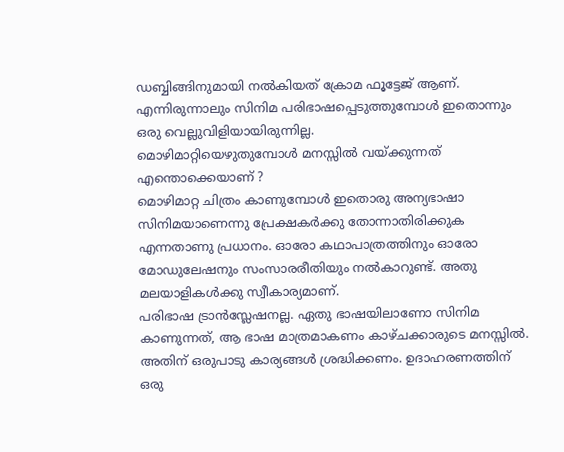ഡബ്ബിങ്ങിനുമായി നൽകിയത് ക്രോമ ഫൂട്ടേജ് ആണ്. എന്നിരുന്നാലും സിനിമ പരിഭാഷപ്പെടുത്തുമ്പോൾ ഇതൊന്നും ഒരു വെല്ലുവിളിയായിരുന്നില്ല.
മൊഴിമാറ്റിയെഴുതുമ്പോൾ മനസ്സിൽ വയ്ക്കുന്നത് എന്തൊക്കെയാണ് ?
മൊഴിമാറ്റ ചിത്രം കാണുമ്പോൾ ഇതൊരു അന്യഭാഷാ സിനിമയാണെന്നു പ്രേക്ഷകർക്കു തോന്നാതിരിക്കുക എന്നതാണു പ്രധാനം. ഓരോ കഥാപാത്രത്തിനും ഓരോ മോഡുലേഷനും സംസാരരീതിയും നൽകാറുണ്ട്. അതു മലയാളികൾക്കു സ്വീകാര്യമാണ്.
പരിഭാഷ ട്രാൻസ്ലേഷനല്ല. ഏതു ഭാഷയിലാണോ സിനിമ കാണുന്നത്, ആ ഭാഷ മാത്രമാകണം കാഴ്ചക്കാരുടെ മനസ്സിൽ. അതിന് ഒരുപാടു കാര്യങ്ങൾ ശ്രദ്ധിക്കണം. ഉദാഹരണത്തിന് ഒരു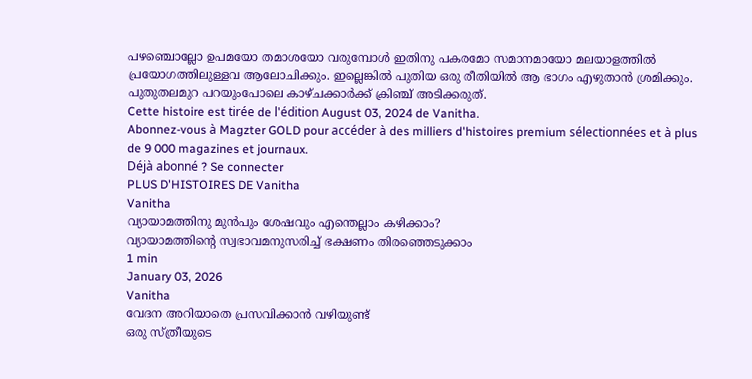പഴഞ്ചൊല്ലോ ഉപമയോ തമാശയോ വരുമ്പോൾ ഇതിനു പകരമോ സമാനമായോ മലയാളത്തിൽ പ്രയോഗത്തിലുള്ളവ ആലോചിക്കും. ഇല്ലെങ്കിൽ പുതിയ ഒരു രീതിയിൽ ആ ഭാഗം എഴുതാൻ ശ്രമിക്കും. പുതുതലമുറ പറയുംപോലെ കാഴ്ചക്കാർക്ക് ക്രിഞ്ച് അടിക്കരുത്.
Cette histoire est tirée de l'édition August 03, 2024 de Vanitha.
Abonnez-vous à Magzter GOLD pour accéder à des milliers d'histoires premium sélectionnées et à plus de 9 000 magazines et journaux.
Déjà abonné ? Se connecter
PLUS D'HISTOIRES DE Vanitha
Vanitha
വ്യായാമത്തിനു മുൻപും ശേഷവും എന്തെല്ലാം കഴിക്കാം?
വ്യായാമത്തിന്റെ സ്വഭാവമനുസരിച്ച് ഭക്ഷണം തിരഞ്ഞെടുക്കാം
1 min
January 03, 2026
Vanitha
വേദന അറിയാതെ പ്രസവിക്കാൻ വഴിയുണ്ട്
ഒരു സ്ത്രീയുടെ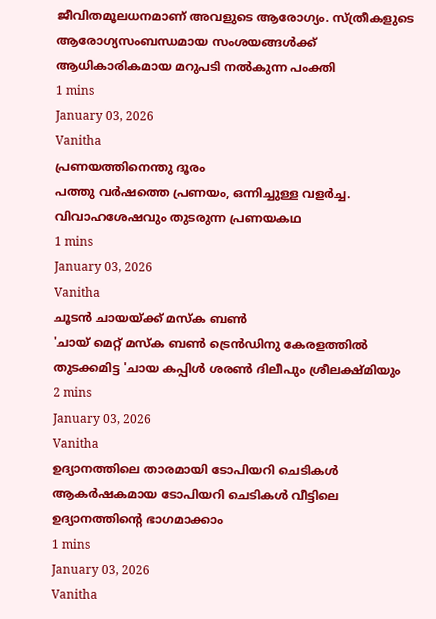ജീവിതമൂലധനമാണ് അവളുടെ ആരോഗ്യം. സ്ത്രീകളുടെ ആരോഗ്യസംബന്ധമായ സംശയങ്ങൾക്ക് ആധികാരികമായ മറുപടി നൽകുന്ന പംക്തി
1 mins
January 03, 2026
Vanitha
പ്രണയത്തിനെന്തു ദൂരം
പത്തു വർഷത്തെ പ്രണയം, ഒന്നിച്ചുള്ള വളർച്ച. വിവാഹശേഷവും തുടരുന്ന പ്രണയകഥ
1 mins
January 03, 2026
Vanitha
ചൂടൻ ചായയ്ക്ക് മസ്ക ബൺ
'ചായ് മെറ്റ് മസ്ക ബൺ ട്രെൻഡിനു കേരളത്തിൽ തുടക്കമിട്ട 'ചായ കപ്പിൾ ശരൺ ദിലീപും ശ്രീലക്ഷ്മിയും
2 mins
January 03, 2026
Vanitha
ഉദ്യാനത്തിലെ താരമായി ടോപിയറി ചെടികൾ
ആകർഷകമായ ടോപിയറി ചെടികൾ വീട്ടിലെ ഉദ്യാനത്തിന്റെ ഭാഗമാക്കാം
1 mins
January 03, 2026
Vanitha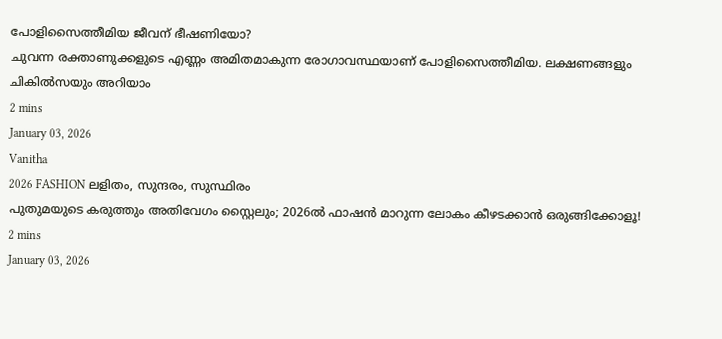പോളിസൈത്തീമിയ ജീവന് ഭീഷണിയോ?
ചുവന്ന രക്താണുക്കളുടെ എണ്ണം അമിതമാകുന്ന രോഗാവസ്ഥയാണ് പോളിസൈത്തീമിയ. ലക്ഷണങ്ങളും ചികിൽസയും അറിയാം
2 mins
January 03, 2026
Vanitha
2026 FASHION ലളിതം, സുന്ദരം, സുസ്ഥിരം
പുതുമയുടെ കരുത്തും അതിവേഗം സ്റ്റൈലും; 2026ൽ ഫാഷൻ മാറുന്ന ലോകം കീഴടക്കാൻ ഒരുങ്ങിക്കോളൂ!
2 mins
January 03, 2026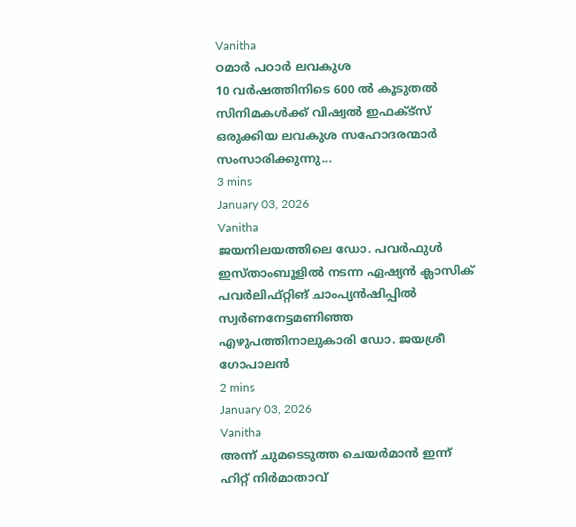Vanitha
ഠമാർ പഠാർ ലവകുശ
10 വർഷത്തിനിടെ 600 ൽ കൂടുതൽ സിനിമകൾക്ക് വിഷ്വൽ ഇഫക്ട്സ് ഒരുക്കിയ ലവകുശ സഹോദരന്മാർ സംസാരിക്കുന്നു...
3 mins
January 03, 2026
Vanitha
ജയനിലയത്തിലെ ഡോ. പവർഫുൾ
ഇസ്താംബൂളിൽ നടന്ന ഏഷ്യൻ ക്ലാസിക് പവർലിഫ്റ്റിങ് ചാംപ്യൻഷിപ്പിൽ സ്വർണനേട്ടമണിഞ്ഞ എഴുപത്തിനാലുകാരി ഡോ. ജയശ്രീ ഗോപാലൻ
2 mins
January 03, 2026
Vanitha
അന്ന് ചുമടെടുത്ത ചെയർമാൻ ഇന്ന് ഹിറ്റ് നിർമാതാവ്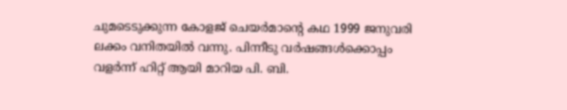ചുമടെടുക്കുന്ന കോളജ് ചെയർമാന്റെ കഥ 1999 ജനുവരി ലക്കം വനിതയിൽ വന്നു. പിന്നീടു വർഷങ്ങൾക്കൊപ്പം വളർന്ന് ഹിറ്റ് ആയി മാറിയ പി. ബി.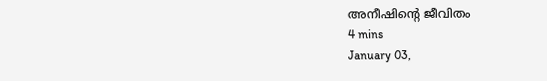അനീഷിന്റെ ജീവിതം
4 mins
January 03,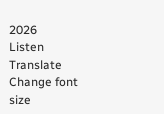2026
Listen
Translate
Change font size